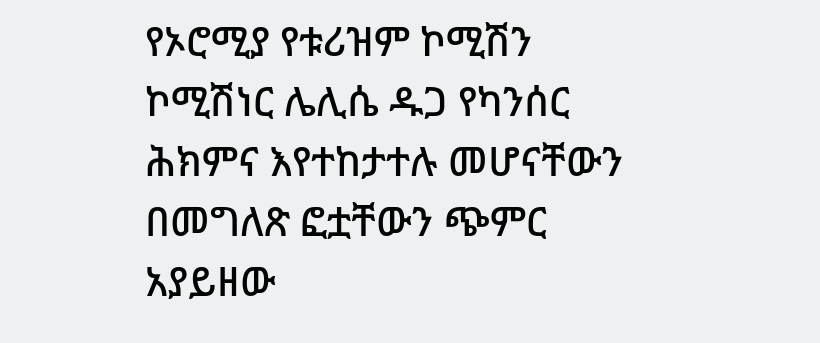የኦሮሚያ የቱሪዝም ኮሚሽን ኮሚሽነር ሌሊሴ ዱጋ የካንሰር ሕክምና እየተከታተሉ መሆናቸውን በመግለጽ ፎቷቸውን ጭምር አያይዘው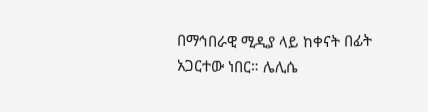በማኅበራዊ ሚዲያ ላይ ከቀናት በፊት አጋርተው ነበር። ሌሊሴ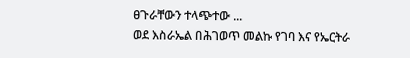ፀጉራቸውን ተላጭተው ...
ወደ እስራኤል በሕገወጥ መልኩ የገባ እና የኤርትራ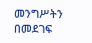መንግሥትን በመደገፍ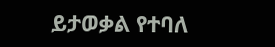ይታወቃል የተባለ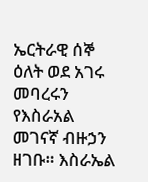ኤርትራዊ ሰኞ ዕለት ወደ አገሩ መባረሩን የእስራአል መገናኛ ብዙኃን ዘገቡ። እስራኤል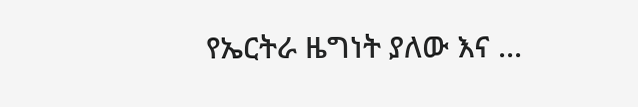የኤርትራ ዜግነት ያለው እና ...